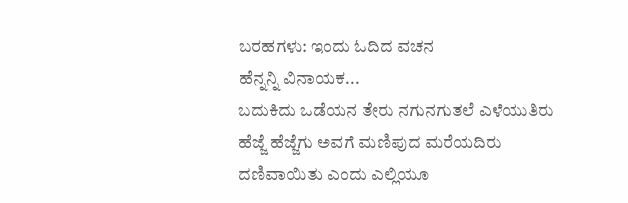ಬರಹಗಳು: ಇಂದು ಓದಿದ ವಚನ
ಹೆನ್ನನ್ನಿ ವಿನಾಯಕ...
ಬದುಕಿದು ಒಡೆಯನ ತೇರು ನಗುನಗುತಲೆ ಎಳೆಯುತಿರು
ಹೆಜ್ಜೆ ಹೆಜ್ಜೆಗು ಅವಗೆ ಮಣಿಪುದ ಮರೆಯದಿರು
ದಣಿವಾಯಿತು ಎಂದು ಎಲ್ಲಿಯೂ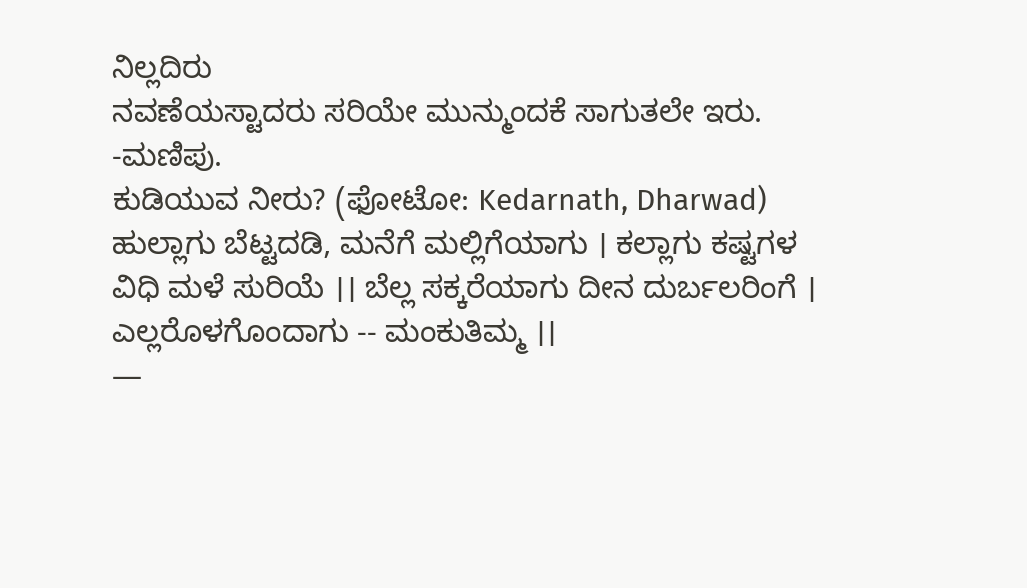ನಿಲ್ಲದಿರು
ನವಣೆಯಸ್ಟಾದರು ಸರಿಯೇ ಮುನ್ಮುಂದಕೆ ಸಾಗುತಲೇ ಇರು.
-ಮಣಿಪು.
ಕುಡಿಯುವ ನೀರು? (ಫೋಟೋ: Kedarnath, Dharwad)
ಹುಲ್ಲಾಗು ಬೆಟ್ಟದಡಿ, ಮನೆಗೆ ಮಲ್ಲಿಗೆಯಾಗು । ಕಲ್ಲಾಗು ಕಷ್ಟಗಳ ವಿಧಿ ಮಳೆ ಸುರಿಯೆ ।। ಬೆಲ್ಲ ಸಕ್ಕರೆಯಾಗು ದೀನ ದುರ್ಬಲರಿಂಗೆ । ಎಲ್ಲರೊಳಗೊಂದಾಗು -- ಮಂಕುತಿಮ್ಮ ।।
—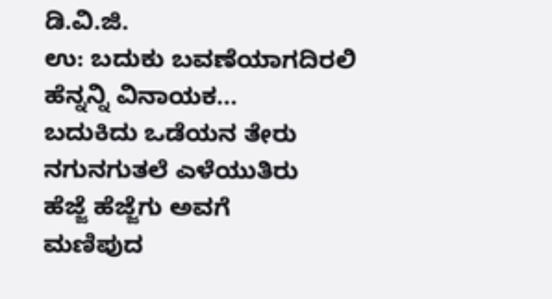ಡಿ.ವಿ.ಜಿ.
ಉ: ಬದುಕು ಬವಣೆಯಾಗದಿರಲಿ
ಹೆನ್ನನ್ನಿ ವಿನಾಯಕ...
ಬದುಕಿದು ಒಡೆಯನ ತೇರು
ನಗುನಗುತಲೆ ಎಳೆಯುತಿರು
ಹೆಜ್ಜೆ ಹೆಜ್ಜೆಗು ಅವಗೆ
ಮಣಿಪುದ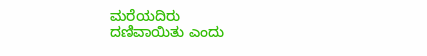ಮರೆಯದಿರು
ದಣಿವಾಯಿತು ಎಂದು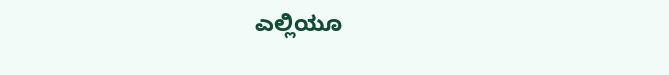ಎಲ್ಲಿಯೂ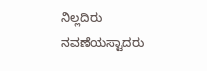ನಿಲ್ಲದಿರು
ನವಣೆಯಸ್ಟಾದರು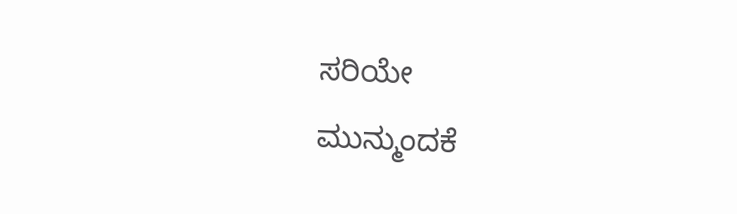ಸರಿಯೇ
ಮುನ್ಮುಂದಕೆ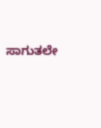ಸಾಗುತಲೇ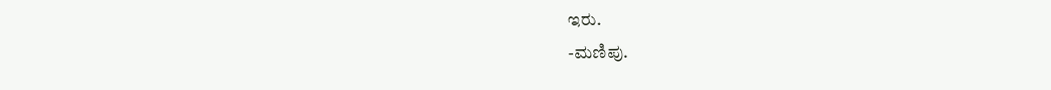ಇರು.
-ಮಣಿಪು.